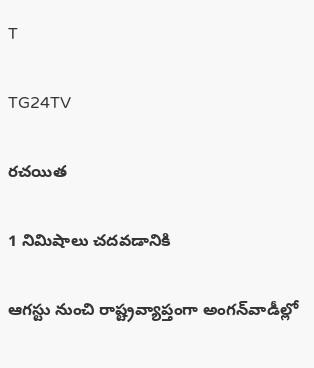T

TG24TV

రచయిత

1 నిమిషాలు చదవడానికి

ఆగస్టు నుంచి రాష్ట్రవ్యాప్తంగా అంగన్‌వాడీల్లో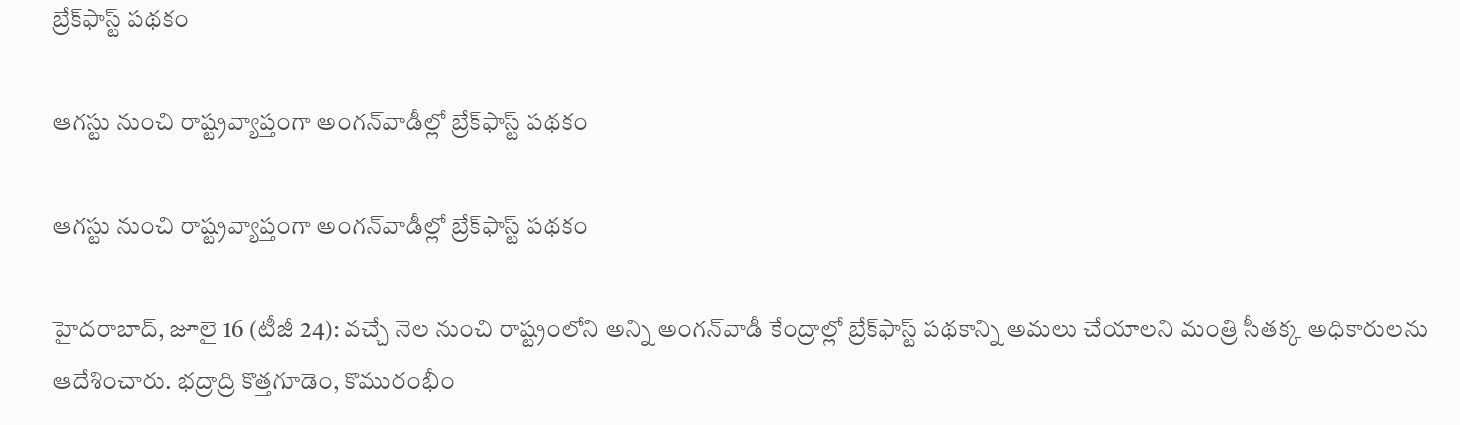బ్రేక్‌ఫాస్ట్ పథకం

ఆగస్టు నుంచి రాష్ట్రవ్యాప్తంగా అంగన్‌వాడీల్లో బ్రేక్‌ఫాస్ట్ పథకం

ఆగస్టు నుంచి రాష్ట్రవ్యాప్తంగా అంగన్‌వాడీల్లో బ్రేక్‌ఫాస్ట్ పథకం

హైదరాబాద్, జూలై 16 (టీజీ 24): వచ్చే నెల నుంచి రాష్ట్రంలోని అన్ని అంగన్‌వాడీ కేంద్రాల్లో బ్రేక్‌ఫాస్ట్ పథకాన్ని అమలు చేయాలని మంత్రి సీతక్క అధికారులను ఆదేశించారు. భద్రాద్రి కొత్తగూడెం, కొమురంభీం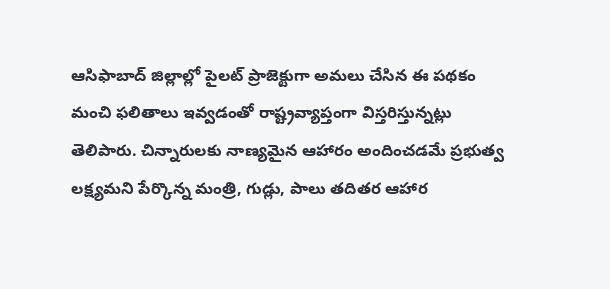ఆసిఫాబాద్ జిల్లాల్లో పైలట్ ప్రాజెక్టుగా అమలు చేసిన ఈ పథకం మంచి ఫలితాలు ఇవ్వడంతో రాష్ట్రవ్యాప్తంగా విస్తరిస్తున్నట్లు తెలిపారు. చిన్నారులకు నాణ్యమైన ఆహారం అందించడమే ప్రభుత్వ లక్ష్యమని పేర్కొన్న మంత్రి, గుడ్లు, పాలు తదితర ఆహార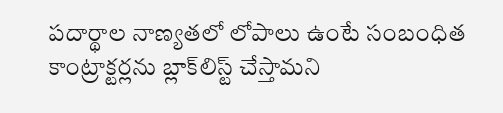పదార్థాల నాణ్యతలో లోపాలు ఉంటే సంబంధిత కాంట్రాక్టర్లను బ్లాక్‌లిస్ట్ చేస్తామని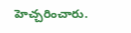హెచ్చరించారు.